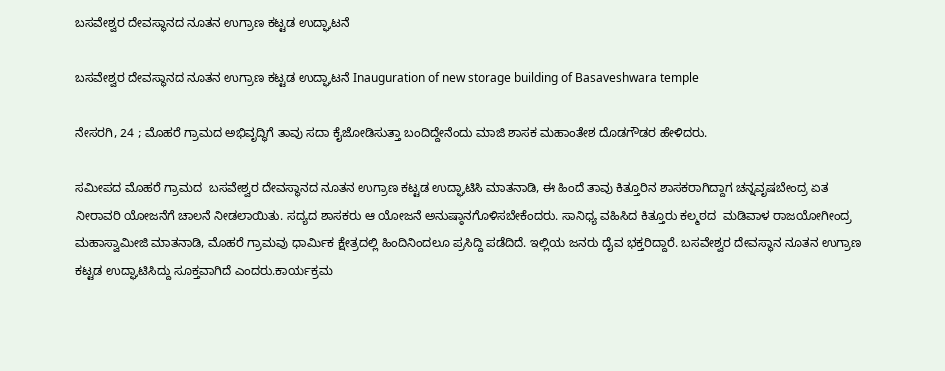ಬಸವೇಶ್ವರ ದೇವಸ್ಥಾನದ ನೂತನ ಉಗ್ರಾಣ ಕಟ್ಟಡ ಉದ್ಘಾಟನೆ

ಬಸವೇಶ್ವರ ದೇವಸ್ಥಾನದ ನೂತನ ಉಗ್ರಾಣ ಕಟ್ಟಡ ಉದ್ಘಾಟನೆ Inauguration of new storage building of Basaveshwara temple

ನೇಸರಗಿ, 24 ; ಮೊಹರೆ ಗ್ರಾಮದ ಅಭಿವೃದ್ಧಿಗೆ ತಾವು ಸದಾ ಕೈಜೋಡಿಸುತ್ತಾ ಬಂದಿದ್ದೇನೆಂದು ಮಾಜಿ ಶಾಸಕ ಮಹಾಂತೇಶ ದೊಡಗೌಡರ ಹೇಳಿದರು.

ಸಮೀಪದ ಮೊಹರೆ ಗ್ರಾಮದ  ಬಸವೇಶ್ವರ ದೇವಸ್ಥಾನದ ನೂತನ ಉಗ್ರಾಣ ಕಟ್ಟಡ ಉದ್ಘಾಟಿಸಿ ಮಾತನಾಡಿ, ಈ ಹಿಂದೆ ತಾವು ಕಿತ್ತೂರಿನ ಶಾಸಕರಾಗಿದ್ದಾಗ ಚನ್ನವೃಷಬೇಂದ್ರ ಏತ ನೀರಾವರಿ ಯೋಜನೆಗೆ ಚಾಲನೆ ನೀಡಲಾಯಿತು. ಸದ್ಯದ ಶಾಸಕರು ಆ ಯೋಜನೆ ಅನುಷ್ಠಾನಗೊಳಿಸಬೇಕೆಂದರು. ಸಾನಿಧ್ಯ ವಹಿಸಿದ ಕಿತ್ತೂರು ಕಲ್ಮಠದ  ಮಡಿವಾಳ ರಾಜಯೋಗೀಂದ್ರ ಮಹಾಸ್ವಾಮೀಜಿ ಮಾತನಾಡಿ, ಮೊಹರೆ ಗ್ರಾಮವು ಧಾರ್ಮಿಕ ಕ್ಷೇತ್ರದಲ್ಲಿ ಹಿಂದಿನಿಂದಲೂ ಪ್ರಸಿದ್ದಿ ಪಡೆದಿದೆ. ಇಲ್ಲಿಯ ಜನರು ದೈವ ಭಕ್ತರಿದ್ದಾರೆ. ಬಸವೇಶ್ವರ ದೇವಸ್ಥಾನ ನೂತನ ಉಗ್ರಾಣ ಕಟ್ಟಡ ಉದ್ಘಾಟಿಸಿದ್ದು ಸೂಕ್ತವಾಗಿದೆ ಎಂದರು.ಕಾರ್ಯಕ್ರಮ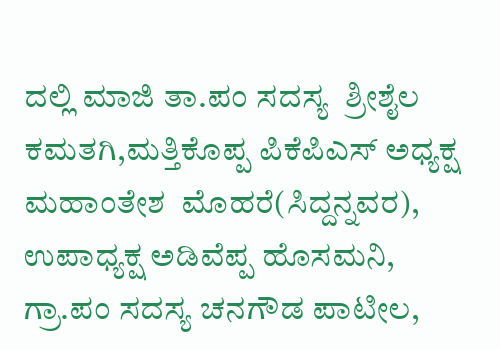ದಲ್ಲಿ ಮಾಜಿ ತಾ.ಪಂ ಸದಸ್ಯ  ಶ್ರೀಶೈಲ ಕಮತಗಿ,ಮತ್ತಿಕೊಪ್ಪ ಪಿಕೆಪಿಎಸ್ ಅಧ್ಯಕ್ಷ  ಮಹಾಂತೇಶ  ಮೊಹರೆ(ಸಿದ್ದನ್ನವರ), ಉಪಾಧ್ಯಕ್ಷ ಅಡಿವೆಪ್ಪ ಹೊಸಮನಿ, ಗ್ರಾ.ಪಂ ಸದಸ್ಯ ಚನಗೌಡ ಪಾಟೀಲ,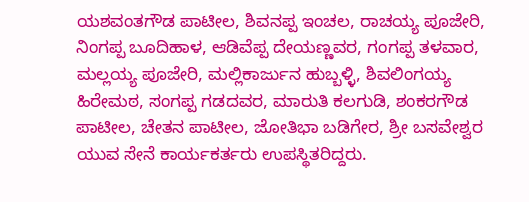ಯಶವಂತಗೌಡ ಪಾಟೀಲ, ಶಿವನಪ್ಪ ಇಂಚಲ, ರಾಚಯ್ಯ ಪೂಜೇರಿ, ನಿಂಗಪ್ಪ ಬೂದಿಹಾಳ, ಆಡಿವೆಪ್ಪ ದೇಯಣ್ಣವರ, ಗಂಗಪ್ಪ ತಳವಾರ, ಮಲ್ಲಯ್ಯ ಪೂಜೇರಿ, ಮಲ್ಲಿಕಾರ್ಜುನ ಹುಬ್ಬಳ್ಳಿ, ಶಿವಲಿಂಗಯ್ಯ ಹಿರೇಮಠ, ಸಂಗಪ್ಪ ಗಡದವರ, ಮಾರುತಿ ಕಲಗುಡಿ, ಶಂಕರಗೌಡ  ಪಾಟೀಲ, ಚೇತನ ಪಾಟೀಲ, ಜೋತಿಭಾ ಬಡಿಗೇರ, ಶ್ರೀ ಬಸವೇಶ್ವರ ಯುವ ಸೇನೆ ಕಾರ್ಯಕರ್ತರು ಉಪಸ್ಥಿತರಿದ್ದರು.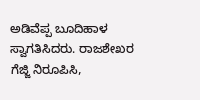ಅಡಿವೆಪ್ಪ ಬೂದಿಹಾಳ ಸ್ವಾಗತಿಸಿದರು. ರಾಜಶೇಖರ ಗೆಜ್ಜಿ ನಿರೂಪಿಸಿ,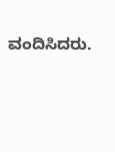ವಂದಿಸಿದರು.